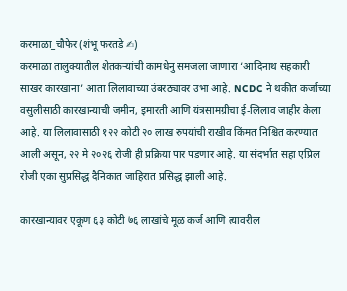करमाळा_चौफेर (शंभू फरतडे ✍)
करमाळा तालुक्यातील शेतकऱ्यांची कामधेनु समजला जाणारा ‘आदिनाथ सहकारी साखर कारखाना’ आता लिलावाच्या उंबरठ्यावर उभा आहे. NCDC ने थकीत कर्जाच्या वसुलीसाठी कारखान्याची जमीन, इमारती आणि यंत्रसामग्रीचा ई-लिलाव जाहीर केला आहे. या लिलावासाठी १२२ कोटी २० लाख रुपयांची राखीव किंमत निश्चित करण्यात आली असून, २२ मे २०२६ रोजी ही प्रक्रिया पार पडणार आहे. या संदर्भात सहा एप्रिल रोजी एका सुप्रसिद्ध दैनिकात जाहिरात प्रसिद्ध झाली आहे.

कारखान्यावर एकूण ६३ कोटी ७६ लाखांचे मूळ कर्ज आणि त्यावरील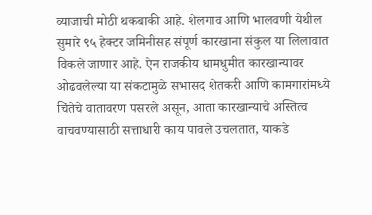व्याजाची मोठी थकबाकी आहे. शेलगाव आणि भालवणी येथील सुमारे ९५ हेक्टर जमिनीसह संपूर्ण कारखाना संकुल या लिलावात विकले जाणार आहे. ऐन राजकीय धामधुमीत कारखान्यावर ओढवलेल्या या संकटामुळे सभासद शेतकरी आणि कामगारांमध्ये चिंतेचे वातावरण पसरले असून, आता कारखान्याचे अस्तित्व वाचवण्यासाठी सत्ताधारी काय पावले उचलतात, याकडे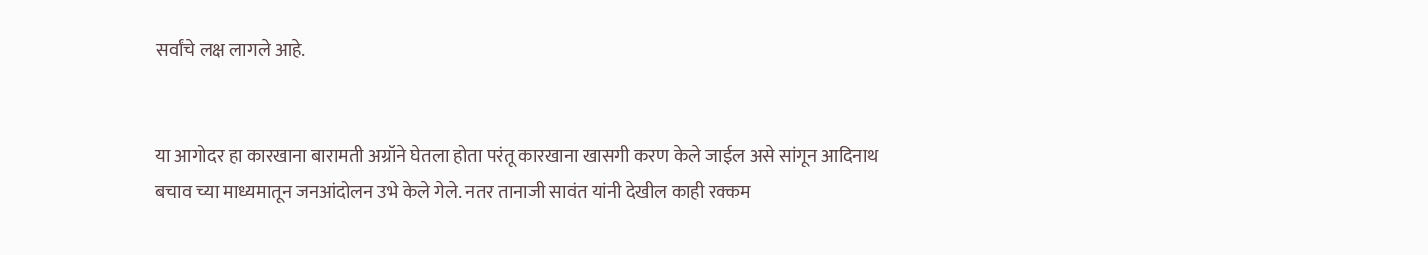सर्वांचे लक्ष लागले आहे.


या आगोदर हा कारखाना बारामती अग्रॉने घेतला होता परंतू कारखाना खासगी करण केले जाईल असे सांगून आदिनाथ बचाव च्या माध्यमातून जनआंदोलन उभे केले गेले. नतर तानाजी सावंत यांनी देखील काही रक्कम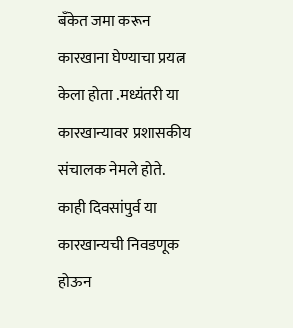बॅंकेत जमा करून कारखाना घेण्याचा प्रयत्न केला होता .मध्यंतरी या कारखान्यावर प्रशासकीय संचालक नेमले होते.
काही दिवसांपुर्व या कारखान्यची निवडणूक होऊन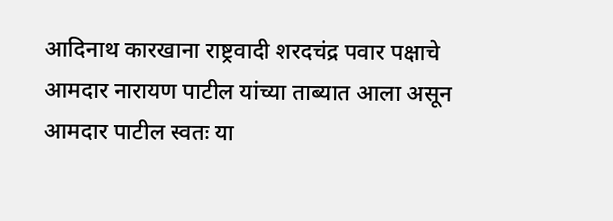आदिनाथ कारखाना राष्ट्रवादी शरदचंद्र पवार पक्षाचे आमदार नारायण पाटील यांच्या ताब्यात आला असून आमदार पाटील स्वतः या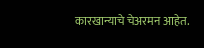कारखान्याचे चेअरमन आहेत.